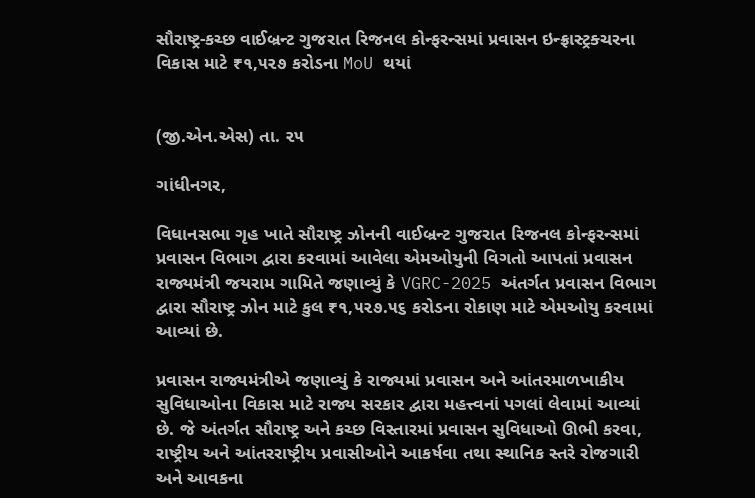સૌરાષ્ટ્ર-કચ્છ વાઈબ્રન્ટ ગુજરાત રિજનલ કોન્ફરન્સમાં પ્રવાસન ઇન્ફ્રાસ્ટ્રક્ચરના વિકાસ માટે ₹૧,૫૨૭ કરોડના MoU થયાં


(જી.એન.એસ) તા. ૨૫

ગાંધીનગર,

વિધાનસભા ગૃહ ખાતે સૌરાષ્ટ્ર ઝોનની વાઈબ્રન્ટ ગુજરાત રિજનલ કોન્ફરન્સમાં પ્રવાસન વિભાગ દ્વારા કરવામાં આવેલા એમઓયુની વિગતો આપતાં પ્રવાસન રાજ્યમંત્રી જયરામ ગામિતે જણાવ્યું કે VGRC-2025 અંતર્ગત પ્રવાસન વિભાગ દ્વારા સૌરાષ્ટ્ર ઝોન માટે કુલ ₹૧,૫૨૭.૫૬ કરોડના રોકાણ માટે એમઓયુ કરવામાં આવ્યાં છે.

પ્રવાસન રાજ્યમંત્રીએ જણાવ્યું કે રાજ્યમાં પ્રવાસન અને આંતરમાળખાકીય સુવિધાઓના વિકાસ માટે રાજ્ય સરકાર દ્વારા મહત્ત્વનાં પગલાં લેવામાં આવ્યાં છે. જે અંતર્ગત સૌરાષ્ટ્ર અને કચ્છ વિસ્તારમાં પ્રવાસન સુવિધાઓ ઊભી કરવા, રાષ્ટ્રીય અને આંતરરાષ્ટ્રીય પ્રવાસીઓને આકર્ષવા તથા સ્થાનિક સ્તરે રોજગારી અને આવકના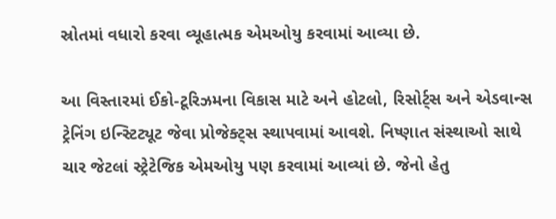સ્રોતમાં વધારો કરવા વ્યૂહાત્મક એમઓયુ કરવામાં આવ્યા છે.

આ વિસ્તારમાં ઈકો-ટૂરિઝમના વિકાસ માટે અને હોટલો, રિસોર્ટ્સ અને એડવાન્સ ટ્રેનિંગ ઇન્સ્ટિટ્યૂટ જેવા પ્રોજેક્ટ્સ સ્થાપવામાં આવશે. નિષ્ણાત સંસ્થાઓ સાથે ચાર જેટલાં સ્ટ્રેટેજિક એમઓયુ પણ કરવામાં આવ્યાં છે. જેનો હેતુ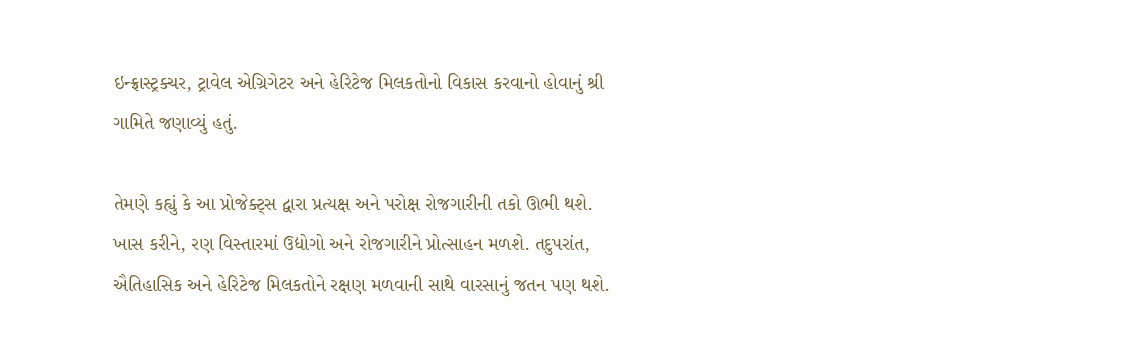ઇન્ફ્રાસ્ટ્રક્ચર, ટ્રાવેલ એગ્રિગેટર અને હેરિટેજ મિલકતોનો વિકાસ કરવાનો હોવાનું શ્રી ગામિતે જણાવ્યું હતું.

તેમણે કહ્યું કે આ પ્રોજેક્ટ્સ દ્વારા પ્રત્યક્ષ અને પરોક્ષ રોજગારીની તકો ઊભી થશે. ખાસ કરીને, રણ વિસ્તારમાં ઉદ્યોગો અને રોજગારીને પ્રોત્સાહન મળશે. તદુપરાંત, ઐતિહાસિક અને હેરિટેજ મિલકતોને રક્ષણ મળવાની સાથે વારસાનું જતન પણ થશે.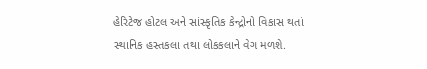હેરિટેજ હોટલ અને સાંસ્કૃતિક કેન્દ્રોનો વિકાસ થતાં સ્થાનિક હસ્તકલા તથા લોકકલાને વેગ મળશે.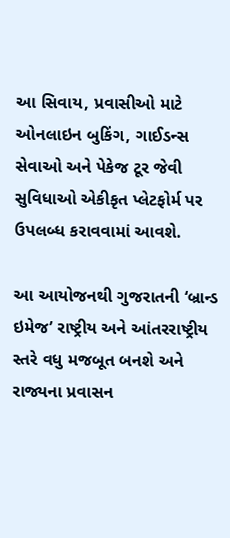આ સિવાય, પ્રવાસીઓ માટે ઓનલાઇન બુકિંગ, ગાઈડન્સ સેવાઓ અને પેકેજ ટૂર જેવી સુવિધાઓ એકીકૃત પ્લેટફોર્મ પર ઉપલબ્ધ કરાવવામાં આવશે.

આ આયોજનથી ગુજરાતની ‘બ્રાન્ડ ઇમેજ’ રાષ્ટ્રીય અને આંતરરાષ્ટ્રીય સ્તરે વધુ મજબૂત બનશે અને રાજ્યના પ્રવાસન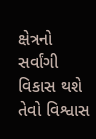ક્ષેત્રનો સર્વાંગી વિકાસ થશે તેવો વિશ્વાસ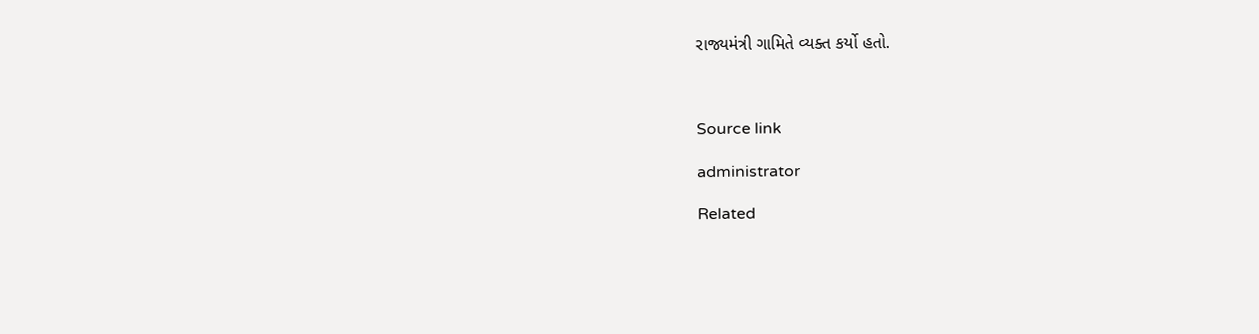રાજ્યમંત્રી ગામિતે વ્યક્ત કર્યો હતો.



Source link

administrator

Related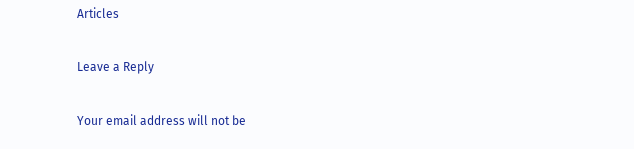Articles

Leave a Reply

Your email address will not be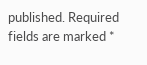published. Required fields are marked *